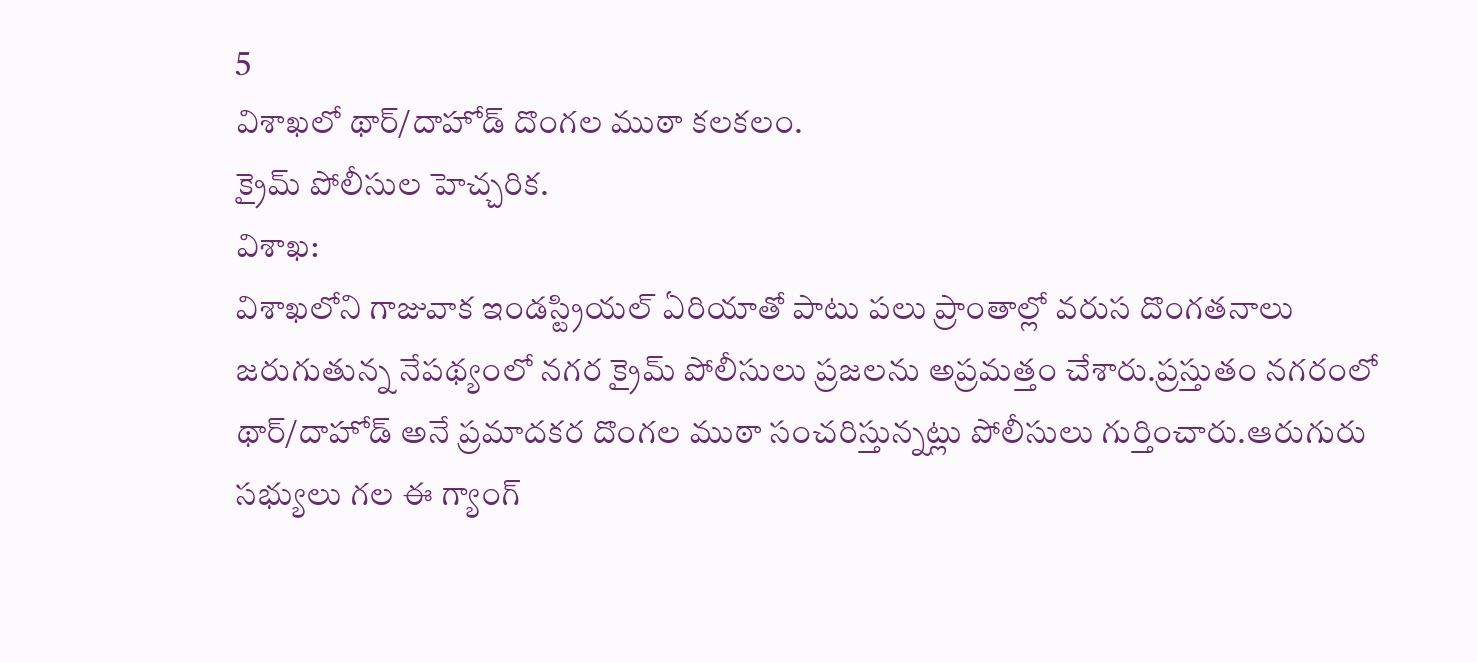5
విశాఖలో థార్/దాహోడ్ దొంగల ముఠా కలకలం.
క్రైమ్ పోలీసుల హెచ్చరిక.
విశాఖ:
విశాఖలోని గాజువాక ఇండస్ట్రియల్ ఏరియాతో పాటు పలు ప్రాంతాల్లో వరుస దొంగతనాలు జరుగుతున్న నేపథ్యంలో నగర క్రైమ్ పోలీసులు ప్రజలను అప్రమత్తం చేశారు.ప్రస్తుతం నగరంలో థార్/దాహోడ్ అనే ప్రమాదకర దొంగల ముఠా సంచరిస్తున్నట్లు పోలీసులు గుర్తించారు.ఆరుగురు సభ్యులు గల ఈ గ్యాంగ్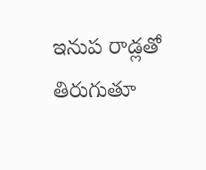ఇనుప రాడ్లతో తిరుగుతూ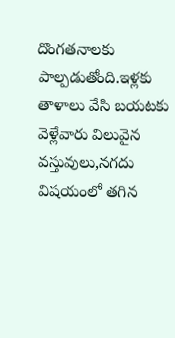దొంగతనాలకు పాల్పడుతోంది.ఇళ్లకు తాళాలు వేసి బయటకు వెళ్లేవారు విలువైన వస్తువులు,నగదు విషయంలో తగిన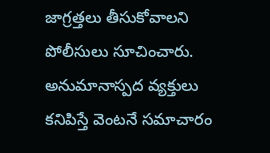జాగ్రత్తలు తీసుకోవాలని పోలీసులు సూచించారు. అనుమానాస్పద వ్యక్తులు కనిపిస్తే వెంటనే సమాచారం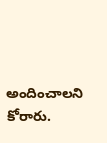అందించాలని కోరారు.